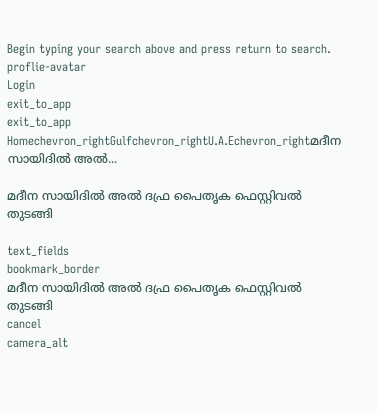Begin typing your search above and press return to search.
proflie-avatar
Login
exit_to_app
exit_to_app
Homechevron_rightGulfchevron_rightU.A.Echevron_rightമദീന സായിദിൽ അൽ...

മദീന സായിദിൽ അൽ ദഫ്ര പൈതൃക ഫെസ്റ്റിവൽ തുടങ്ങി

text_fields
bookmark_border
മദീന സായിദിൽ അൽ ദഫ്ര പൈതൃക ഫെസ്റ്റിവൽ തുടങ്ങി
cancel
camera_alt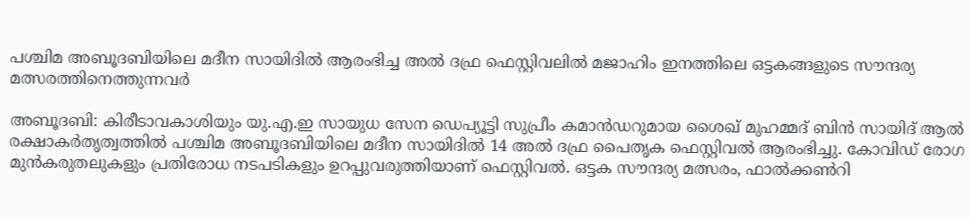പശ്ചിമ അബൂദബിയിലെ മദീന സായിദിൽ ആരംഭിച്ച അൽ ദഫ്ര ഫെസ്റ്റിവലിൽ മജാഹിം ഇനത്തിലെ ഒട്ടകങ്ങളുടെ സൗന്ദര്യ മത്സരത്തിനെത്തുന്നവർ

അബൂദബി: കിരീടാവകാശിയും യു.എ.ഇ സായുധ സേന ഡെപ്യൂട്ടി സുപ്രീം കമാൻഡറുമായ ശൈഖ് മുഹമ്മദ് ബിൻ സായിദ് ആൽ രക്ഷാകർതൃത്വത്തിൽ പശ്ചിമ അബൂദബിയിലെ മദീന സായിദിൽ 14 അൽ ദഫ്ര പൈതൃക ഫെസ്റ്റിവൽ ആരംഭിച്ചു. കോവിഡ് രോഗ മുൻകരുതലുകളും പ്രതിരോധ നടപടികളും ഉറപ്പുവരുത്തിയാണ് ഫെസ്റ്റിവൽ. ഒട്ടക സൗന്ദര്യ മത്സരം, ഫാൽക്കൺറി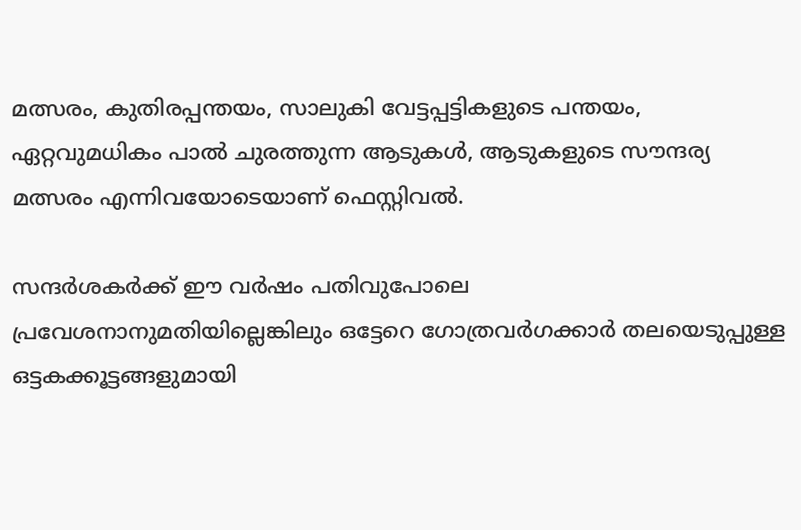മത്സരം, കുതിരപ്പന്തയം, സാലുകി വേട്ടപ്പട്ടികളുടെ പന്തയം, ഏറ്റവുമധികം പാൽ ചുരത്തുന്ന ആടുകൾ, ആടുകളുടെ സൗന്ദര്യ മത്സരം എന്നിവയോടെയാണ് ഫെസ്റ്റിവൽ.

സന്ദർശകർക്ക് ഈ വർഷം പതിവുപോലെ പ്രവേശനാനുമതിയില്ലെങ്കിലും ഒട്ടേറെ ഗോത്രവർഗക്കാർ തലയെടുപ്പുള്ള ഒട്ടകക്കൂട്ടങ്ങളുമായി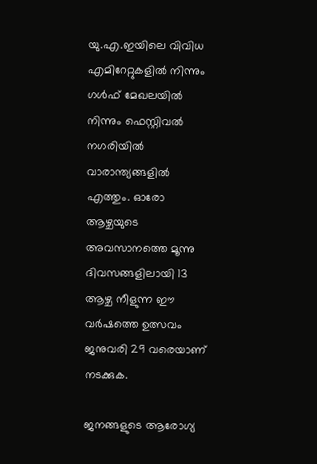യു.എ.ഇയിലെ വിവിധ എമിറേറ്റുകളിൽ നിന്നും ഗൾഫ് മേഖലയിൽ നിന്നും ഫെസ്റ്റിവൽ നഗരിയിൽ വാരാന്ത്യങ്ങളിൽ എത്തും. ഓരോ ആഴ്ചയുടെ അവസാനത്തെ മൂന്നു ദിവസങ്ങളിലായി 13 ആഴ്ച നീളുന്ന ഈ വർഷത്തെ ഉത്സവം ജനുവരി 29 വരെയാണ് നടക്കുക.

ജനങ്ങളുടെ ആരോഗ്യ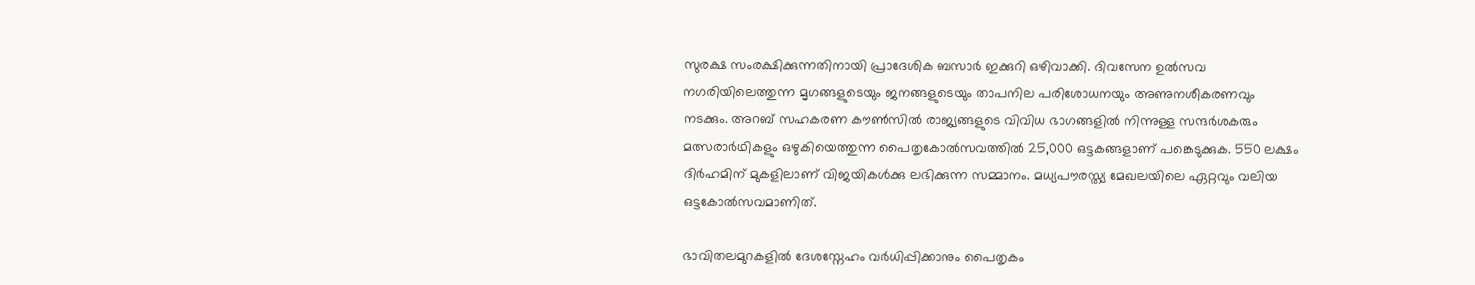സുരക്ഷ സംരക്ഷിക്കുന്നതിനായി പ്രാദേശിക ബസാർ ഇക്കുറി ഒഴിവാക്കി. ദിവസേന ഉൽസവ നഗരിയിലെത്തുന്ന മൃഗങ്ങളുടെയും ജനങ്ങളുടെയും താപനില പരിശോധനയും അണുനശീകരണവും നടക്കും. അറബ് സഹകരണ കൗൺസിൽ രാജ്യങ്ങളുടെ വിവിധ ഭാഗങ്ങളിൽ നിന്നുള്ള സന്ദർശകരും മത്സരാർഥികളും ഒഴുകിയെത്തുന്ന പൈതൃകോൽസവത്തിൽ 25,000 ഒട്ടകങ്ങളാണ് പങ്കെടുക്കുക. 550 ലക്ഷം ദിർഹമിന് മുകളിലാണ് വിജയികൾക്കു ലഭിക്കുന്ന സമ്മാനം. മധ്യപൗരസ്ത്യ മേഖലയിലെ ഏറ്റവും വലിയ ഒട്ടകോൽസവമാണിത്.

ഭാവിതലമുറകളിൽ ദേശസ്നേഹം വർധിപ്പിക്കാനും പൈതൃകം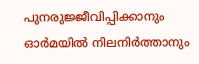പുനരുജ്ജീവിപ്പിക്കാനും ഓർമയിൽ നിലനിർത്താനും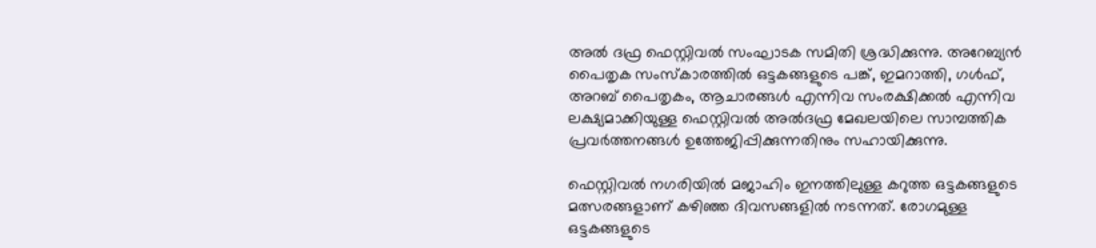അൽ ദഫ്ര ഫെസ്റ്റിവൽ സംഘാടക സമിതി ശ്രദ്ധിക്കുന്നു. അറേബ്യൻ പൈതൃക സംസ്‌കാരത്തിൽ ഒട്ടകങ്ങളുടെ പങ്ക്, ഇമറാത്തി, ഗൾഫ്, അറബ് പൈതൃകം, ആചാരങ്ങൾ എന്നിവ സംരക്ഷിക്കൽ എന്നിവ ലക്ഷ്യമാക്കിയുള്ള ഫെസ്റ്റിവൽ അൽദഫ്ര മേഖലയിലെ സാമ്പത്തിക പ്രവർത്തനങ്ങൾ ഉത്തേജിപ്പിക്കുന്നതിനും സഹായിക്കുന്നു.

ഫെസ്റ്റിവൽ നഗരിയിൽ മജാഹിം ഇനത്തിലുള്ള കറുത്ത ഒട്ടകങ്ങളുടെ മത്സരങ്ങളാണ് കഴിഞ്ഞ ദിവസങ്ങളിൽ നടന്നത്. രോഗമുള്ള ഒട്ടകങ്ങളുടെ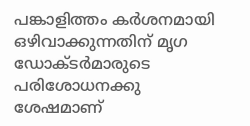പങ്കാളിത്തം കർശനമായി ഒഴിവാക്കുന്നതിന് മൃഗ ഡോക്ടർമാരുടെ പരിശോധനക്കു ശേഷമാണ്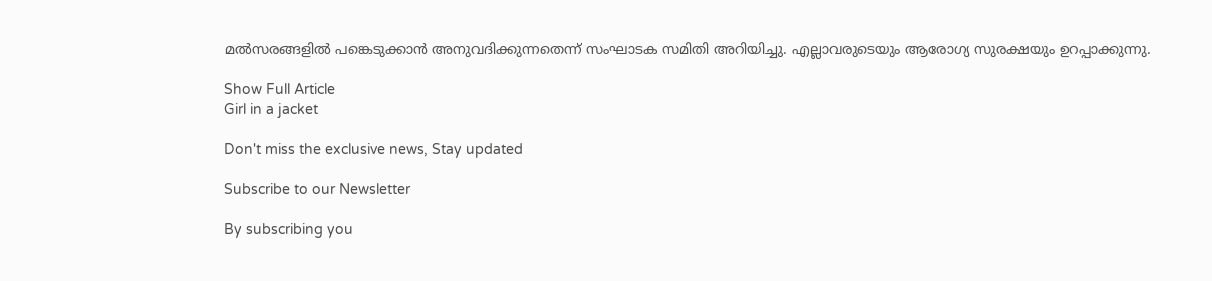മൽസരങ്ങളിൽ പങ്കെടുക്കാൻ അനുവദിക്കുന്നതെന്ന് സംഘാടക സമിതി അറിയിച്ചു. എല്ലാവരുടെയും ആരോഗ്യ സുരക്ഷയും ഉറപ്പാക്കുന്നു.

Show Full Article
Girl in a jacket

Don't miss the exclusive news, Stay updated

Subscribe to our Newsletter

By subscribing you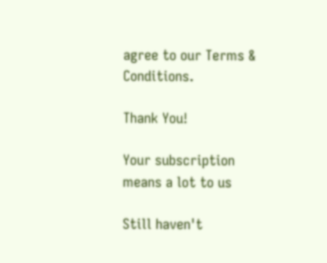agree to our Terms & Conditions.

Thank You!

Your subscription means a lot to us

Still haven't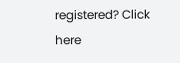registered? Click here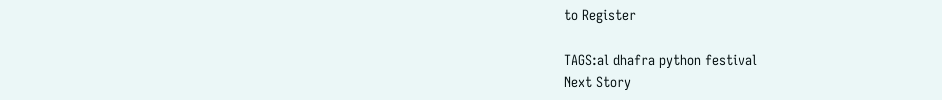to Register

TAGS:al dhafra python festival
Next Story